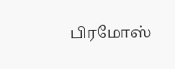பிரமோஸ்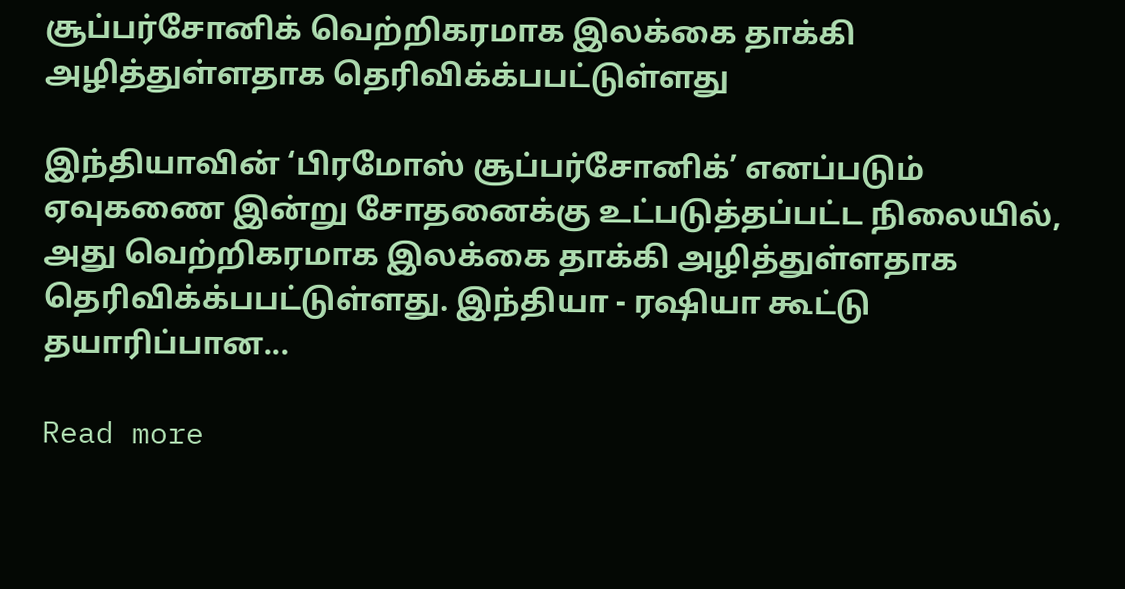சூப்பர்சோனிக் வெற்றிகரமாக இலக்கை தாக்கி அழித்துள்ளதாக தெரிவிக்க்பபட்டுள்ளது

இந்தியாவின் ‘பிரமோஸ் சூப்பர்சோனிக்’ எனப்படும் ஏவுகணை இன்று சோதனைக்கு உட்படுத்தப்பட்ட நிலையில், அது வெற்றிகரமாக இலக்கை தாக்கி அழித்துள்ளதாக தெரிவிக்க்பபட்டுள்ளது. இந்தியா - ரஷியா கூட்டு தயாரிப்பான...

Read more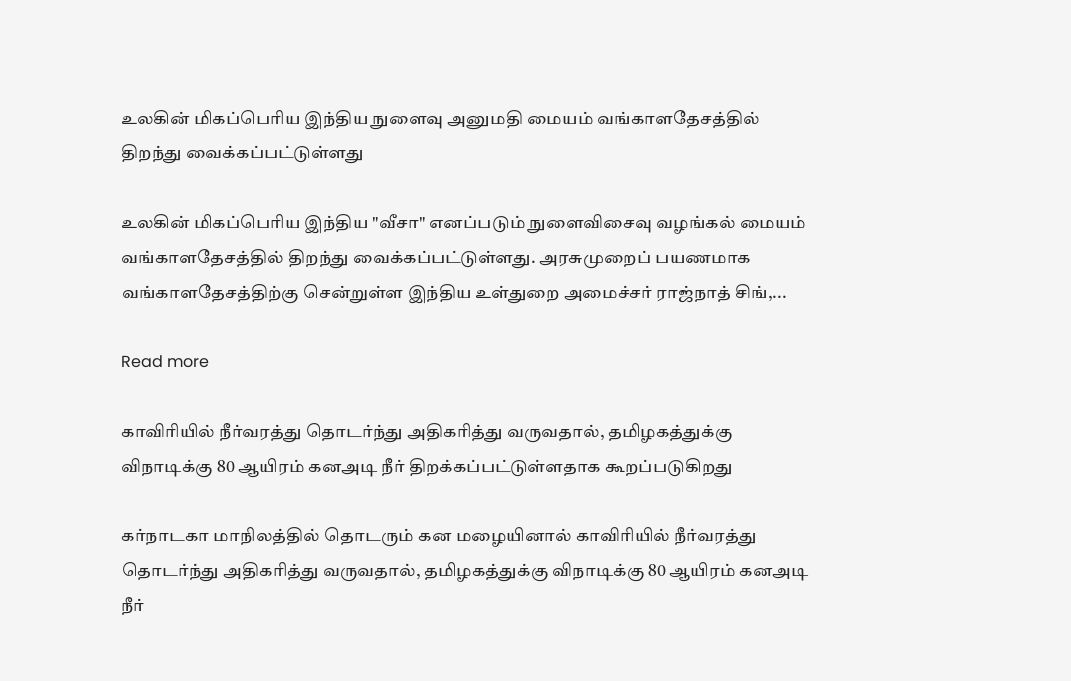உலகின் மிகப்பெரிய இந்திய நுளைவு அனுமதி மையம் வங்காளதேசத்தில் திறந்து வைக்கப்பட்டுள்ளது

உலகின் மிகப்பெரிய இந்திய "வீசா" எனப்படும் நுளைவிசைவு வழங்கல் மையம் வங்காளதேசத்தில் திறந்து வைக்கப்பட்டுள்ளது. அரசுமுறைப் பயணமாக வங்காளதேசத்திற்கு சென்றுள்ள இந்திய உள்துறை அமைச்சர் ராஜ்நாத் சிங்,...

Read more

காவிரியில் நீர்வரத்து தொடர்ந்து அதிகரித்து வருவதால், தமிழகத்துக்கு விநாடிக்கு 80 ஆயிரம் கனஅடி நீர் திறக்கப்பட்டுள்ளதாக கூறப்படுகிறது

கர்நாடகா மாநிலத்தில் தொடரும் கன மழையினால் காவிரியில் நீர்வரத்து தொடர்ந்து அதிகரித்து வருவதால், தமிழகத்துக்கு விநாடிக்கு 80 ஆயிரம் கனஅடி நீர்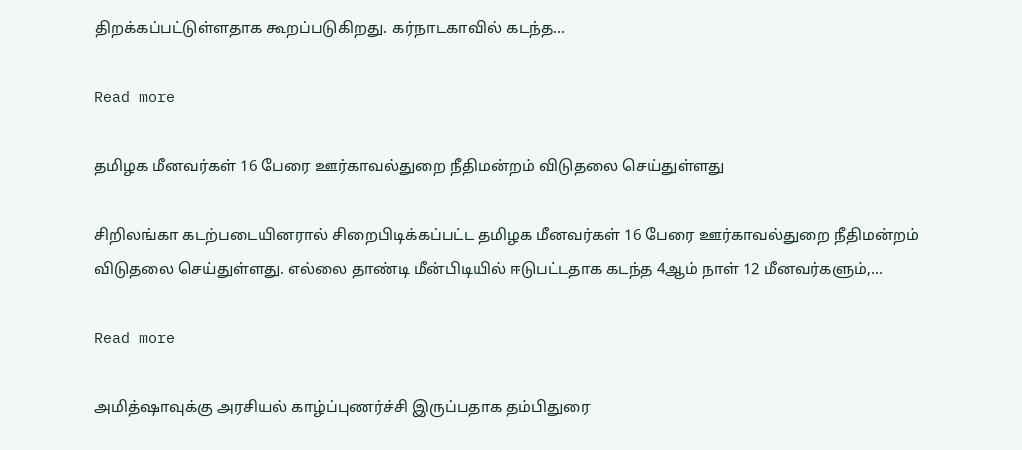திறக்கப்பட்டுள்ளதாக கூறப்படுகிறது. கர்நாடகாவில் கடந்த...

Read more

தமிழக மீனவர்கள் 16 பேரை ஊர்காவல்துறை நீதிமன்றம் விடுதலை செய்துள்ளது

சிறிலங்கா கடற்படையினரால் சிறைபிடிக்கப்பட்ட தமிழக மீனவர்கள் 16 பேரை ஊர்காவல்துறை நீதிமன்றம் விடுதலை செய்துள்ளது. எல்லை தாண்டி மீன்பிடியில் ஈடுபட்டதாக கடந்த 4ஆம் நாள் 12 மீனவர்களும்,...

Read more

அமித்ஷாவுக்கு அரசியல் காழ்ப்புணர்ச்சி இருப்பதாக தம்பிதுரை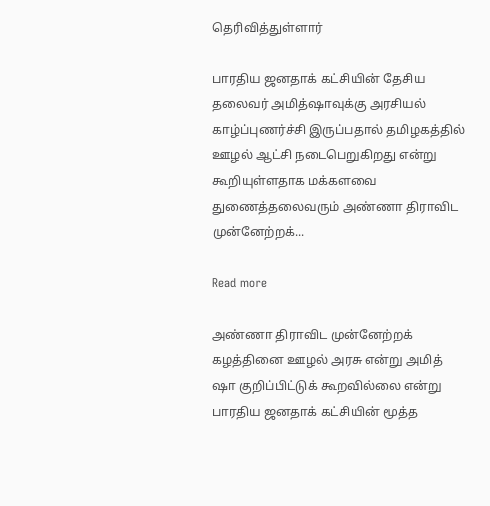தெரிவித்துள்ளார்

பாரதிய ஜனதாக் கட்சியின் தேசிய தலைவர் அமித்ஷாவுக்கு அரசியல் காழ்ப்புணர்ச்சி இருப்பதால் தமிழகத்தில் ஊழல் ஆட்சி நடைபெறுகிறது என்று கூறியுள்ளதாக மக்களவை துணைத்தலைவரும் அண்ணா திராவிட முன்னேற்றக்...

Read more

அண்ணா திராவிட முன்னேற்றக் கழத்தினை ஊழல் அரசு என்று அமித் ஷா குறிப்பிட்டுக் கூறவில்லை என்று பாரதிய ஜனதாக் கட்சியின் மூத்த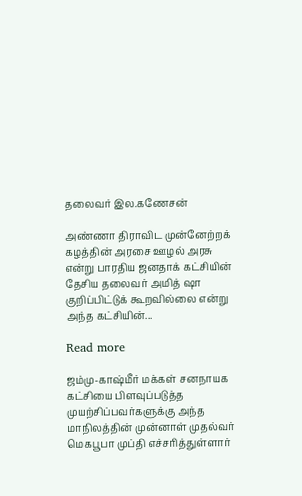தலைவர் இல.கணேசன்

அண்ணா திராவிட முன்னேற்றக் கழத்தின் அரசை ஊழல் அரசு என்று பாரதிய ஜனதாக் கட்சியின் தேசிய தலைவர் அமித் ஷா குறிப்பிட்டுக் கூறவில்லை என்று அந்த கட்சியின்...

Read more

ஜம்மு-காஷ்மீர் மக்கள் சனநாயக கட்சியை பிளவுப்படுத்த முயற்சிப்பவர்களுக்கு அந்த மாநிலத்தின் முன்னாள் முதல்வர் மெகபூபா முப்தி எச்சரித்துள்ளார்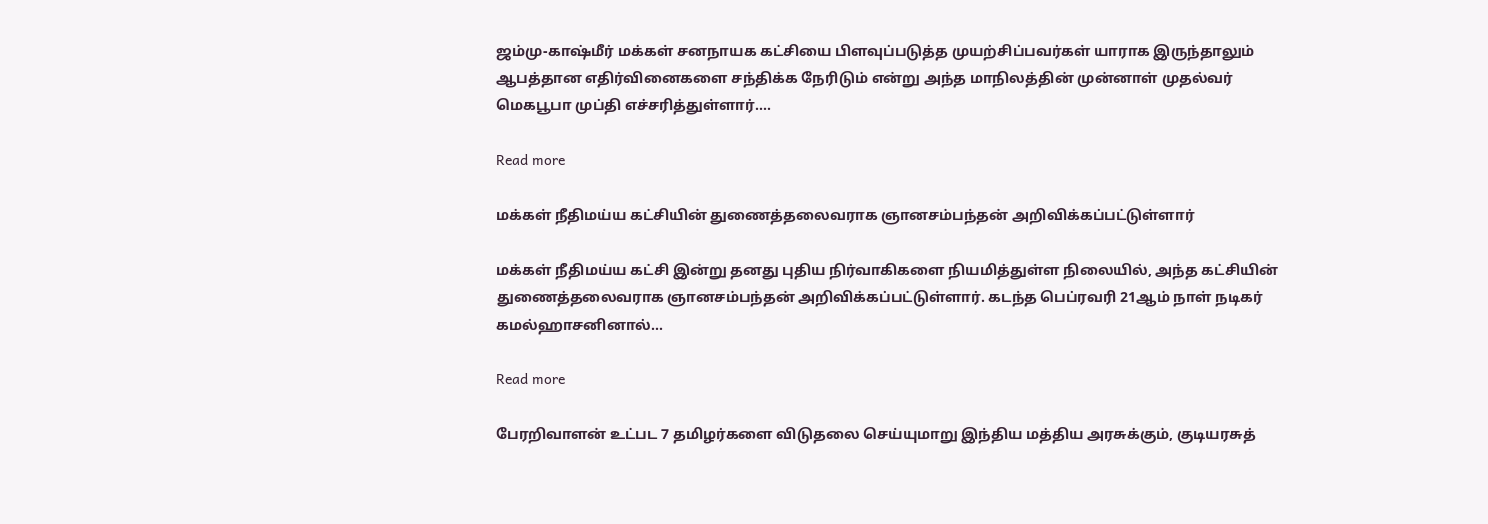ஜம்மு-காஷ்மீர் மக்கள் சனநாயக கட்சியை பிளவுப்படுத்த முயற்சிப்பவர்கள் யாராக இருந்தாலும் ஆபத்தான எதிர்வினைகளை சந்திக்க நேரிடும் என்று அந்த மாநிலத்தின் முன்னாள் முதல்வர் மெகபூபா முப்தி எச்சரித்துள்ளார்....

Read more

மக்கள் நீதிமய்ய கட்சியின் துணைத்தலைவராக ஞானசம்பந்தன் அறிவிக்கப்பட்டுள்ளார்

மக்கள் நீதிமய்ய கட்சி இன்று தனது புதிய நிர்வாகிகளை நியமித்துள்ள நிலையில், அந்த கட்சியின் துணைத்தலைவராக ஞானசம்பந்தன் அறிவிக்கப்பட்டுள்ளார். கடந்த பெப்ரவரி 21ஆம் நாள் நடிகர் கமல்ஹாசனினால்...

Read more

பேரறிவாளன் உட்பட 7 தமிழர்களை விடுதலை செய்யுமாறு இந்திய மத்திய அரசுக்கும், குடியரசுத்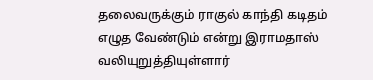தலைவருக்கும் ராகுல் காந்தி கடிதம் எழுத வேண்டும் என்று இராமதாஸ் வலியுறுத்தியுள்ளார்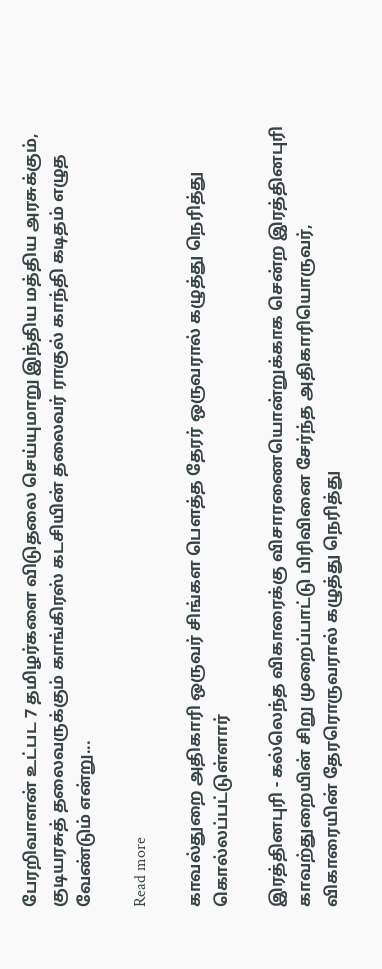பேரறிவாளன் உட்பட 7 தமிழர்களை விடுதலை செய்யுமாறு இந்திய மத்திய அரசுக்கும், குடியரசுத் தலைவருக்கும் காங்கிரஸ் கடசியின் தலைவர் ராகுல் காந்தி கடிதம் எழுத வேண்டும் என்று...

Read more

காவல்துறை அதிகாரி ஒருவர் சிங்கள பெளத்த தேரர் ஒருவரால் கழுத்து நெரித்து கொல்லப்பட்டுள்ளார்

இரத்தினபுரி - கல்லெந்த விகாரைக்கு விசாரணையொன்றுக்காக சென்ற இரத்தினபுரி காவற்துறையின் சிறு முறைப்பாட்டு பிரிவினை சேர்ந்த அதிகாரியொருவர், விகாரையின் தேரரொருவரால் கழுத்து நெரித்து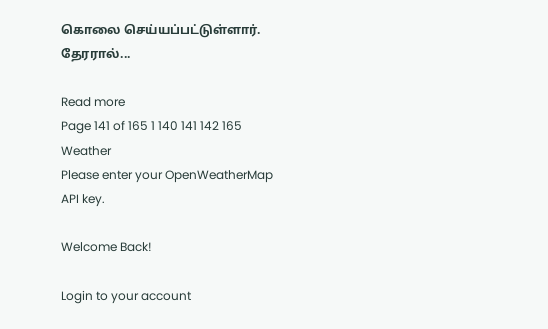கொலை செய்யப்பட்டுள்ளார். தேரரால்...

Read more
Page 141 of 165 1 140 141 142 165
Weather
Please enter your OpenWeatherMap API key.

Welcome Back!

Login to your account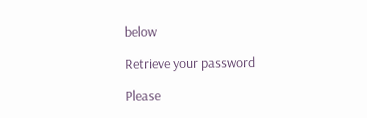below

Retrieve your password

Please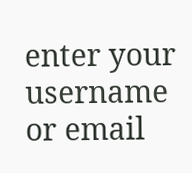enter your username or email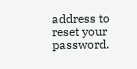address to reset your password.